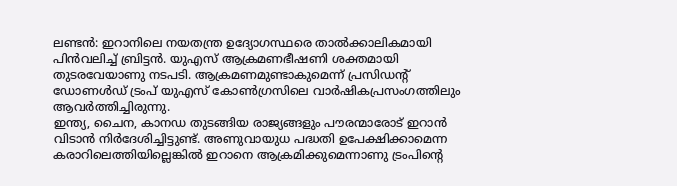ലണ്ടൻ: ഇറാനിലെ നയതന്ത്ര ഉദ്യോഗസ്ഥരെ താൽക്കാലികമായി പിൻവലിച്ച് ബ്രിട്ടൻ. യുഎസ് ആക്രമണഭീഷണി ശക്തമായി തുടരവേയാണു നടപടി. ആക്രമണമുണ്ടാകുമെന്ന് പ്രസിഡന്റ് ഡോണൾഡ് ട്രംപ് യുഎസ് കോൺഗ്രസിലെ വാർഷികപ്രസംഗത്തിലും ആവർത്തിച്ചിരുന്നു.
ഇന്ത്യ, ചൈന, കാനഡ തുടങ്ങിയ രാജ്യങ്ങളും പൗരന്മാരോട് ഇറാൻ വിടാൻ നിർദേശിച്ചിട്ടുണ്ട്. അണുവായുധ പദ്ധതി ഉപേക്ഷിക്കാമെന്ന കരാറിലെത്തിയില്ലെങ്കിൽ ഇറാനെ ആക്രമിക്കുമെന്നാണു ട്രംപിന്റെ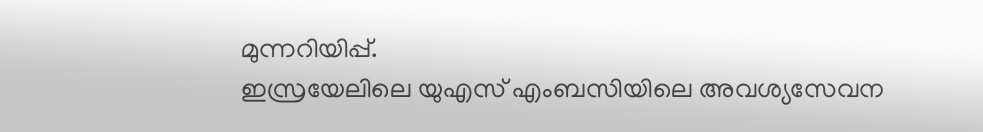മുന്നറിയിപ്പ്.
ഇസ്രയേലിലെ യുഎസ് എംബസിയിലെ അവശ്യസേവന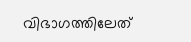വിഭാഗത്തിലേത്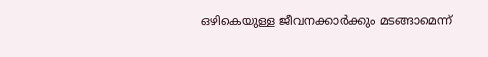ഒഴികെയുള്ള ജീവനക്കാർക്കും മടങ്ങാമെന്ന്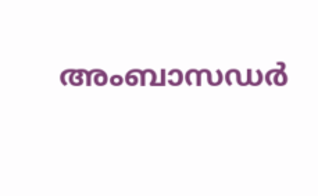അംബാസഡർ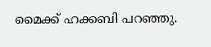മൈക്ക് ഹക്കബി പറഞ്ഞു.